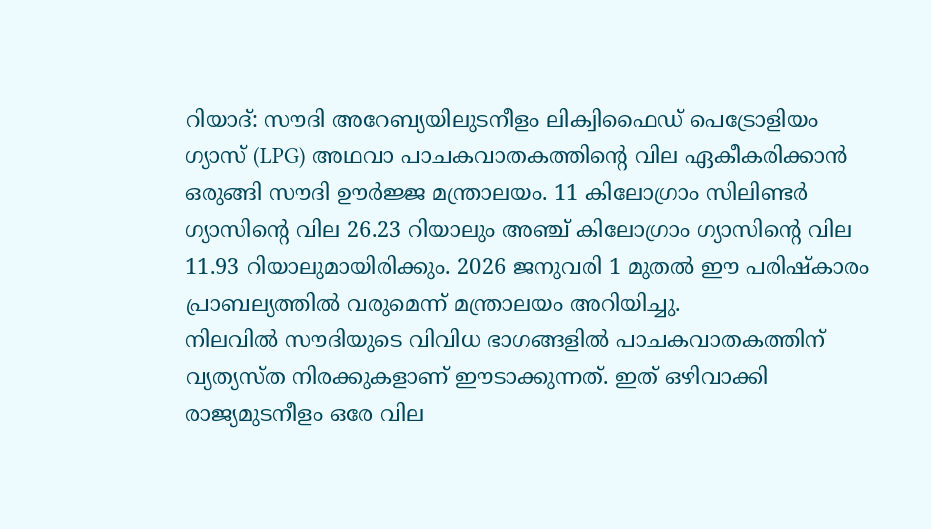റിയാദ്: സൗദി അറേബ്യയിലുടനീളം ലിക്വിഫൈഡ് പെട്രോളിയം ഗ്യാസ് (LPG) അഥവാ പാചകവാതകത്തിന്റെ വില ഏകീകരിക്കാൻ ഒരുങ്ങി സൗദി ഊർജ്ജ മന്ത്രാലയം. 11 കിലോഗ്രാം സിലിണ്ടർ ഗ്യാസിന്റെ വില 26.23 റിയാലും അഞ്ച് കിലോഗ്രാം ഗ്യാസിന്റെ വില 11.93 റിയാലുമായിരിക്കും. 2026 ജനുവരി 1 മുതൽ ഈ പരിഷ്കാരം പ്രാബല്യത്തിൽ വരുമെന്ന് മന്ത്രാലയം അറിയിച്ചു.
നിലവിൽ സൗദിയുടെ വിവിധ ഭാഗങ്ങളിൽ പാചകവാതകത്തിന് വ്യത്യസ്ത നിരക്കുകളാണ് ഈടാക്കുന്നത്. ഇത് ഒഴിവാക്കി രാജ്യമുടനീളം ഒരേ വില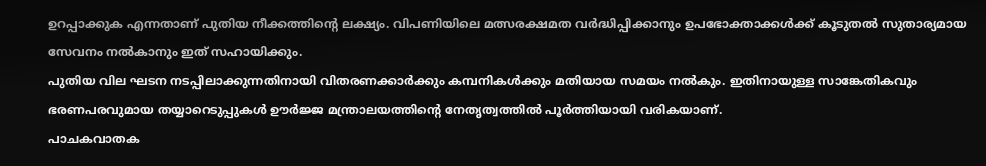ഉറപ്പാക്കുക എന്നതാണ് പുതിയ നീക്കത്തിന്റെ ലക്ഷ്യം. വിപണിയിലെ മത്സരക്ഷമത വർദ്ധിപ്പിക്കാനും ഉപഭോക്താക്കൾക്ക് കൂടുതൽ സുതാര്യമായ സേവനം നൽകാനും ഇത് സഹായിക്കും.
പുതിയ വില ഘടന നടപ്പിലാക്കുന്നതിനായി വിതരണക്കാർക്കും കമ്പനികൾക്കും മതിയായ സമയം നൽകും. ഇതിനായുള്ള സാങ്കേതികവും ഭരണപരവുമായ തയ്യാറെടുപ്പുകൾ ഊർജ്ജ മന്ത്രാലയത്തിന്റെ നേതൃത്വത്തിൽ പൂർത്തിയായി വരികയാണ്.
പാചകവാതക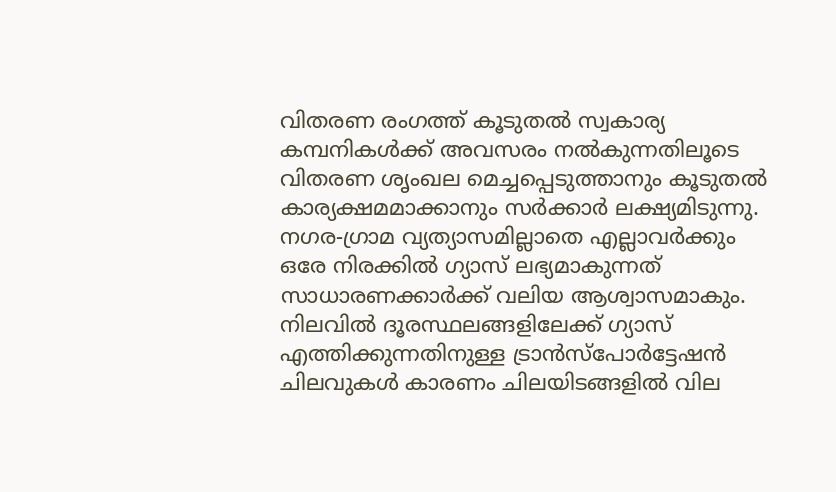വിതരണ രംഗത്ത് കൂടുതൽ സ്വകാര്യ കമ്പനികൾക്ക് അവസരം നൽകുന്നതിലൂടെ വിതരണ ശൃംഖല മെച്ചപ്പെടുത്താനും കൂടുതൽ കാര്യക്ഷമമാക്കാനും സർക്കാർ ലക്ഷ്യമിടുന്നു. നഗര-ഗ്രാമ വ്യത്യാസമില്ലാതെ എല്ലാവർക്കും ഒരേ നിരക്കിൽ ഗ്യാസ് ലഭ്യമാകുന്നത് സാധാരണക്കാർക്ക് വലിയ ആശ്വാസമാകും. നിലവിൽ ദൂരസ്ഥലങ്ങളിലേക്ക് ഗ്യാസ് എത്തിക്കുന്നതിനുള്ള ട്രാൻസ്പോർട്ടേഷൻ ചിലവുകൾ കാരണം ചിലയിടങ്ങളിൽ വില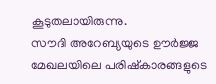കൂടുതലായിരുന്നു.
സൗദി അറേബ്യയുടെ ഊർജ്ജ മേഖലയിലെ പരിഷ്കാരങ്ങളുടെ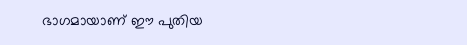ഭാഗമായാണ് ഈ പുതിയ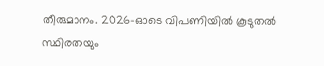തീരുമാനം. 2026-ഓടെ വിപണിയിൽ കൂടുതൽ സ്ഥിരതയും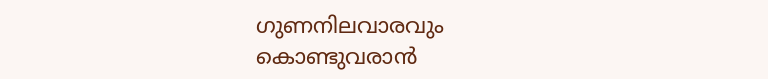ഗുണനിലവാരവും കൊണ്ടുവരാൻ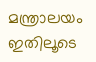മന്ത്രാലയം ഇതിലൂടെ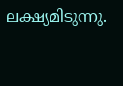ലക്ഷ്യമിടുന്നു.